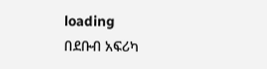loading
በደቡብ አፍሪካ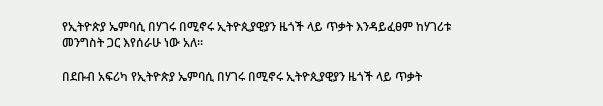የኢትዮጵያ ኤምባሲ በሃገሩ በሚኖሩ ኢትዮጲያዊያን ዜጎች ላይ ጥቃት እንዳይፈፀም ከሃገሪቱ መንግስት ጋር እየሰራሁ ነው አለ፡፡

በደቡብ አፍሪካ የኢትዮጵያ ኤምባሲ በሃገሩ በሚኖሩ ኢትዮጲያዊያን ዜጎች ላይ ጥቃት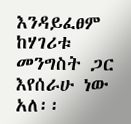እንዳይፈፀም ከሃገሪቱ መንግስት ጋር እየሰራሁ ነው አለ፡፡